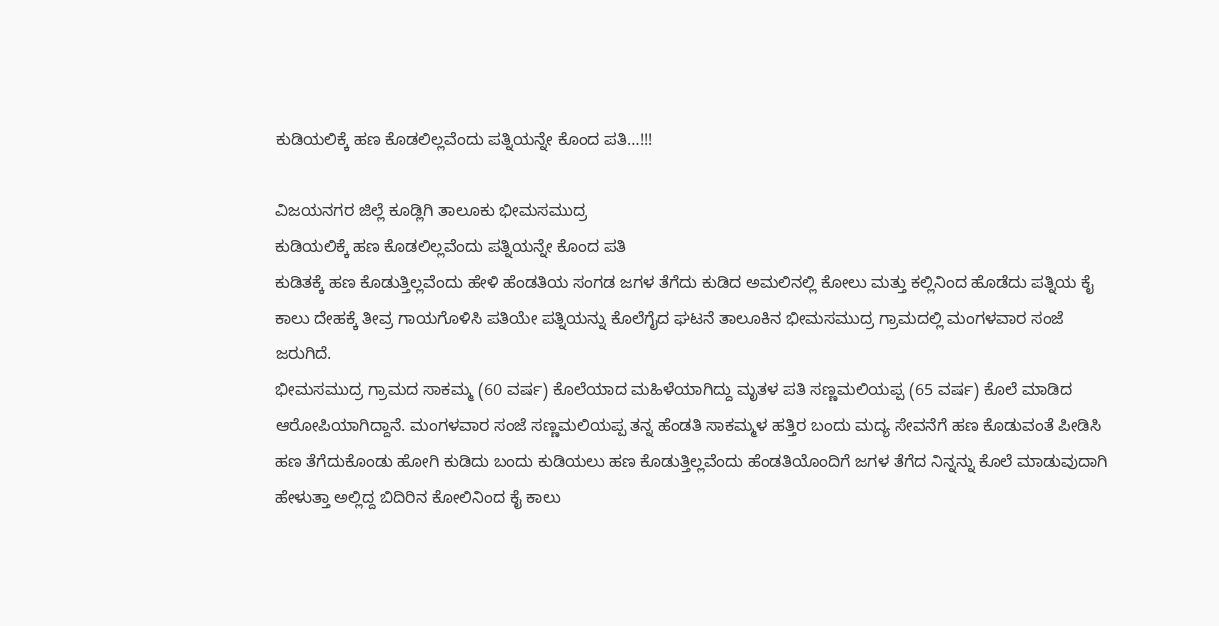ಕುಡಿಯಲಿಕ್ಕೆ ಹಣ ಕೊಡಲಿಲ್ಲವೆಂದು ಪತ್ನಿಯನ್ನೇ ಕೊಂದ ಪತಿ…!!!

ವಿಜಯನಗರ ಜಿಲ್ಲೆ ಕೂಡ್ಲಿಗಿ ತಾಲೂಕು ಭೀಮಸಮುದ್ರ
ಕುಡಿಯಲಿಕ್ಕೆ ಹಣ ಕೊಡಲಿಲ್ಲವೆಂದು ಪತ್ನಿಯನ್ನೇ ಕೊಂದ ಪತಿ
ಕುಡಿತಕ್ಕೆ ಹಣ ಕೊಡುತ್ತಿಲ್ಲವೆಂದು ಹೇಳಿ ಹೆಂಡತಿಯ ಸಂಗಡ ಜಗಳ ತೆಗೆದು ಕುಡಿದ ಅಮಲಿನಲ್ಲಿ ಕೋಲು ಮತ್ತು ಕಲ್ಲಿನಿಂದ ಹೊಡೆದು ಪತ್ನಿಯ ಕೈ ಕಾಲು ದೇಹಕ್ಕೆ ತೀವ್ರ ಗಾಯಗೊಳಿಸಿ ಪತಿಯೇ ಪತ್ನಿಯನ್ನು ಕೊಲೆಗೈದ ಘಟನೆ ತಾಲೂಕಿನ ಭೀಮಸಮುದ್ರ ಗ್ರಾಮದಲ್ಲಿ ಮಂಗಳವಾರ ಸಂಜೆ ಜರುಗಿದೆ.
ಭೀಮಸಮುದ್ರ ಗ್ರಾಮದ ಸಾಕಮ್ಮ (60 ವರ್ಷ) ಕೊಲೆಯಾದ ಮಹಿಳೆಯಾಗಿದ್ದು ಮೃತಳ ಪತಿ ಸಣ್ಣಮಲಿಯಪ್ಪ (65 ವರ್ಷ) ಕೊಲೆ ಮಾಡಿದ ಆರೋಪಿಯಾಗಿದ್ದಾನೆ. ಮಂಗಳವಾರ ಸಂಜೆ ಸಣ್ಣಮಲಿಯಪ್ಪ ತನ್ನ ಹೆಂಡತಿ ಸಾಕಮ್ಮಳ ಹತ್ತಿರ ಬಂದು ಮದ್ಯ ಸೇವನೆಗೆ ಹಣ ಕೊಡುವಂತೆ ಪೀಡಿಸಿ ಹಣ ತೆಗೆದುಕೊಂಡು ಹೋಗಿ ಕುಡಿದು ಬಂದು ಕುಡಿಯಲು ಹಣ ಕೊಡುತ್ತಿಲ್ಲವೆಂದು ಹೆಂಡತಿಯೊಂದಿಗೆ ಜಗಳ ತೆಗೆದ ನಿನ್ನನ್ನು ಕೊಲೆ ಮಾಡುವುದಾಗಿ ಹೇಳುತ್ತಾ ಅಲ್ಲಿದ್ದ ಬಿದಿರಿನ ಕೋಲಿನಿಂದ ಕೈ ಕಾಲು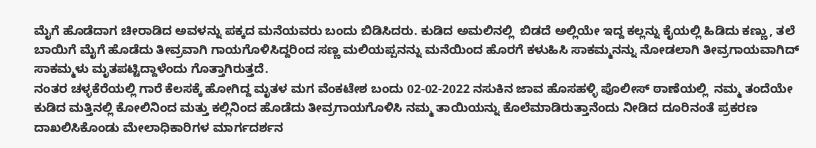ಮೈಗೆ ಹೊಡೆದಾಗ ಚೀರಾಡಿದ ಅವಳನ್ನು ಪಕ್ಕದ ಮನೆಯವರು ಬಂದು ಬಿಡಿಸಿದರು. ಕುಡಿದ ಅಮಲಿನಲ್ಲಿ  ಬಿಡದೆ ಅಲ್ಲಿಯೇ ಇದ್ದ ಕಲ್ಲನ್ನು ಕೈಯಲ್ಲಿ ಹಿಡಿದು ಕಣ್ಣು, ತಲೆ ಬಾಯಿಗೆ ಮೈಗೆ ಹೊಡೆದು ತೀವ್ರವಾಗಿ ಗಾಯಗೊಳಿಸಿದ್ದರಿಂದ ಸಣ್ಣ ಮಲಿಯಪ್ಪನನ್ನು ಮನೆಯಿಂದ ಹೊರಗೆ ಕಳುಹಿಸಿ ಸಾಕಮ್ಮನನ್ನು ನೋಡಲಾಗಿ ತೀವ್ರಗಾಯವಾಗಿದ್ ಸಾಕಮ್ಮಳು ಮೃತಪಟ್ಟಿದ್ದಾಳೆಂದು ಗೊತ್ತಾಗಿರುತ್ತದೆ.
ನಂತರ ಚಳ್ಳಕೆರೆಯಲ್ಲಿ ಗಾರೆ ಕೆಲಸಕ್ಕೆ ಹೋಗಿದ್ದ ಮೃತಳ ಮಗ ವೆಂಕಟೇಶ ಬಂದು 02-02-2022 ನಸುಕಿನ ಜಾವ ಹೊಸಹಳ್ಳಿ ಪೊಲೀಸ್ ಠಾಣೆಯಲ್ಲಿ  ನಮ್ಮ ತಂದೆಯೇ ಕುಡಿದ ಮತ್ತಿನಲ್ಲಿ ಕೋಲಿನಿಂದ ಮತ್ತು ಕಲ್ಲಿನಿಂದ ಹೊಡೆದು ತೀವ್ರಗಾಯಗೊಳಿಸಿ ನಮ್ಮ ತಾಯಿಯನ್ನು ಕೊಲೆಮಾಡಿರುತ್ತಾನೆಂದು ನೀಡಿದ ದೂರಿನಂತೆ ಪ್ರಕರಣ ದಾಖಲಿಸಿಕೊಂಡು ಮೇಲಾಧಿಕಾರಿಗಳ ಮಾರ್ಗದರ್ಶನ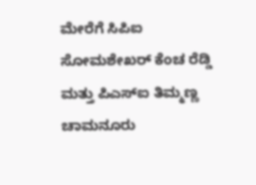ಮೇರೆಗೆ ಸಿಪಿಐ ಸೋಮಶೇಖರ್ ಕೆಂಚ ರೆಡ್ಡಿ ಮತ್ತು ಪಿಎಸ್ಐ ತಿಮ್ಮಣ್ಣ ಚಾಮನೂರು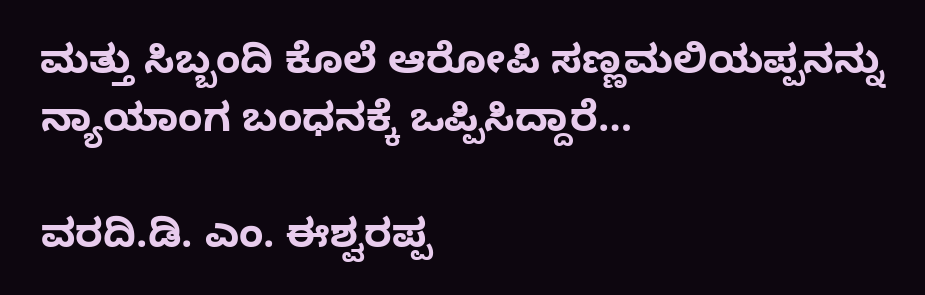ಮತ್ತು ಸಿಬ್ಬಂದಿ ಕೊಲೆ ಆರೋಪಿ ಸಣ್ಣಮಲಿಯಪ್ಪನನ್ನು ನ್ಯಾಯಾಂಗ ಬಂಧನಕ್ಕೆ ಒಪ್ಪಿಸಿದ್ದಾರೆ…

ವರದಿ.ಡಿ. ಎಂ. ಈಶ್ವರಪ್ಪ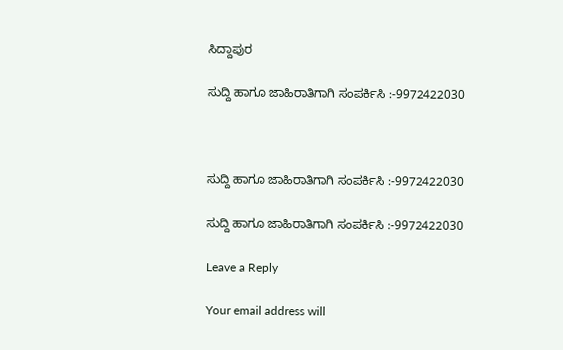ಸಿದ್ದಾಪುರ

ಸುದ್ದಿ ಹಾಗೂ ಜಾಹಿರಾತಿಗಾಗಿ ಸಂಪರ್ಕಿಸಿ :-9972422030



ಸುದ್ದಿ ಹಾಗೂ ಜಾಹಿರಾತಿಗಾಗಿ ಸಂಪರ್ಕಿಸಿ :-9972422030

ಸುದ್ದಿ ಹಾಗೂ ಜಾಹಿರಾತಿಗಾಗಿ ಸಂಪರ್ಕಿಸಿ :-9972422030

Leave a Reply

Your email address will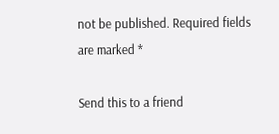not be published. Required fields are marked *

Send this to a friend